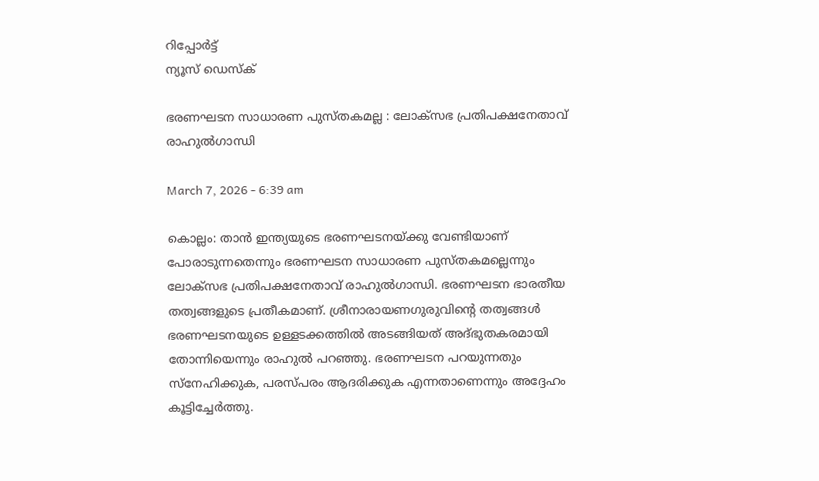റിപ്പോര്‍ട്ട്
ന്യൂസ് ഡെസ്ക്

ഭരണഘടന സാധാരണ പുസ്തകമല്ല : ലോക്സഭ പ്രതിപക്ഷനേതാവ് രാഹുൽഗാന്ധി

March 7, 2026 - 6:39 am

കൊല്ലം: താൻ ഇന്ത്യയുടെ ഭരണഘടനയ്ക്കു വേണ്ടിയാണ് പോരാടുന്നതെന്നും ഭരണഘടന സാധാരണ പുസ്തകമല്ലെന്നും ലോക്സഭ പ്രതിപക്ഷനേതാവ് രാഹുൽഗാന്ധി. ഭരണഘടന ഭാരതീയ തത്വങ്ങളുടെ പ്രതീകമാണ്. ശ്രീനാരായണഗുരുവിന്‍റെ തത്വങ്ങൾ ഭരണഘടനയുടെ ഉള്ളടക്കത്തിൽ അടങ്ങിയത് അദ്ഭുതകരമായി തോന്നിയെന്നും രാഹുൽ പറഞ്ഞു. ഭരണഘടന പറയുന്നതും സ്നേഹിക്കുക, പരസ്പരം ആദരിക്കുക എന്നതാണെന്നും അദ്ദേഹം കൂട്ടിച്ചേർത്തു.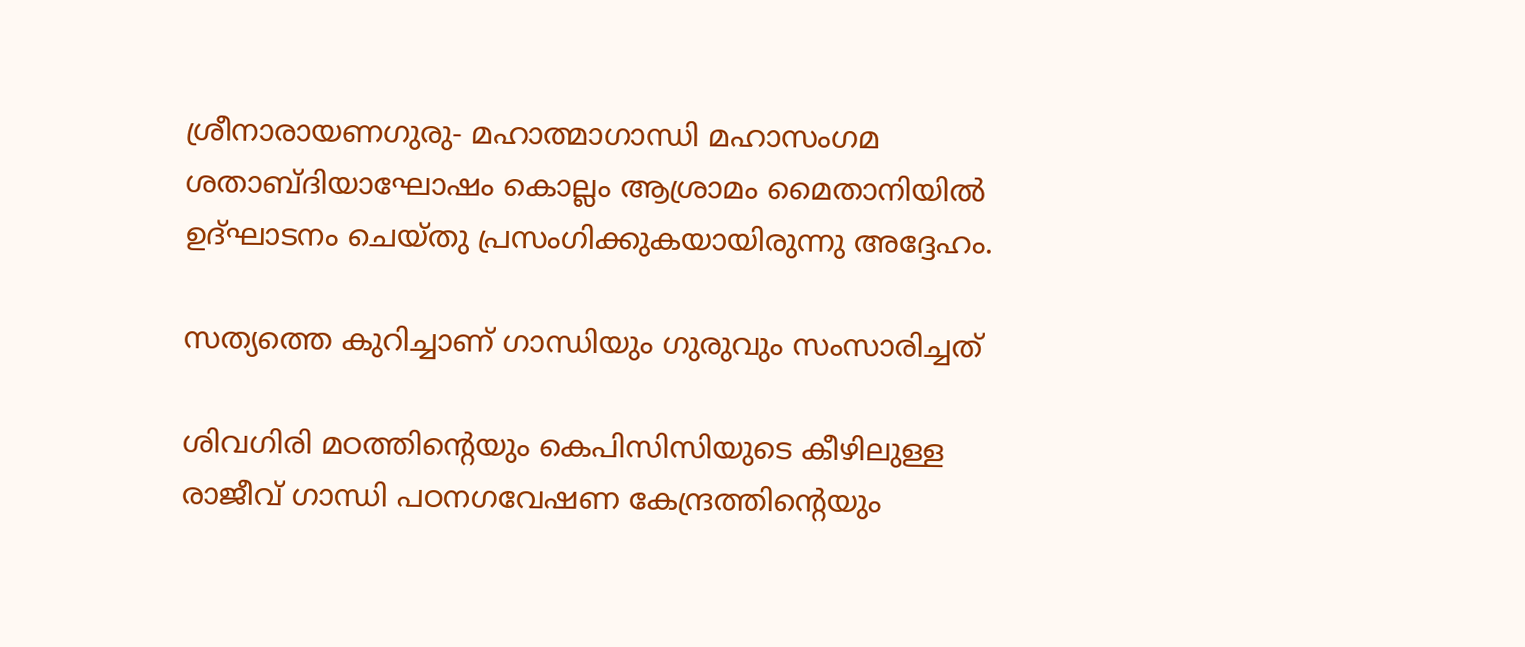ശ്രീനാരായണഗുരു- മഹാത്മാഗാന്ധി മഹാസംഗമ ശതാബ്ദിയാഘോഷം കൊല്ലം ആശ്രാമം മൈതാനിയിൽ ഉദ്ഘാടനം ചെയ്തു പ്രസംഗിക്കുകയായിരുന്നു അദ്ദേഹം.

സത്യത്തെ കുറിച്ചാണ് ഗാന്ധിയും ഗുരുവും സംസാരിച്ചത്

ശിവഗിരി മഠത്തിന്‍റെയും കെപിസിസിയുടെ കീഴിലുള്ള രാജീവ് ഗാന്ധി പഠനഗവേഷണ കേന്ദ്രത്തിന്‍റെയും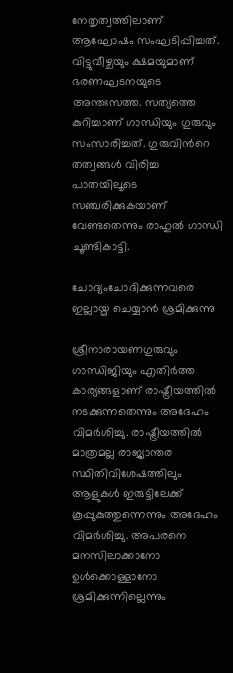നേതൃത്വത്തിലാണ് ആഘോഷം സംഘടിപ്പിച്ചത്. വിട്ടുവീഴ്ചയും ക്ഷമയുമാണ് ഭരണഘടനയുടെ അന്തഃസത്ത. സത്യത്തെ കുറിച്ചാണ് ഗാന്ധിയും ഗുരുവും സംസാരിച്ചത്. ഗുരുവിന്‍റെ തത്വങ്ങൾ വിരിച്ച പാതയിലൂടെ സഞ്ചരിക്കുകയാണ് വേണ്ടതെന്നും രാഹുൽ ഗാന്ധി ചൂണ്ടികാട്ടി.

ചോദ്യംചോദിക്കുന്നവരെ ഇല്ലായ്മ ചെയ്യാൻ ശ്രമിക്കുന്നു

ശ്രീനാരായണഗുരുവും ഗാന്ധിജിയും എതിർത്ത കാര്യങ്ങളാണ് രാഷ്ട്രീയത്തിൽ നടക്കുന്നതെന്നും അദേഹം വിമർശിച്ചു. രാഷ്ട്രീയത്തിൽ മാത്രമല്ല രാജ്യാന്തര സ്ഥിതിവിശേഷത്തിലും ആളുകൾ ഇരുട്ടിലേക്ക് കൂപ്പുകുത്തുന്നെന്നും അദേഹം വിമർശിച്ചു. അപരനെ മനസിലാക്കാനോ ഉൾക്കൊള്ളാനോ ശ്രമിക്കുന്നില്ലെന്നും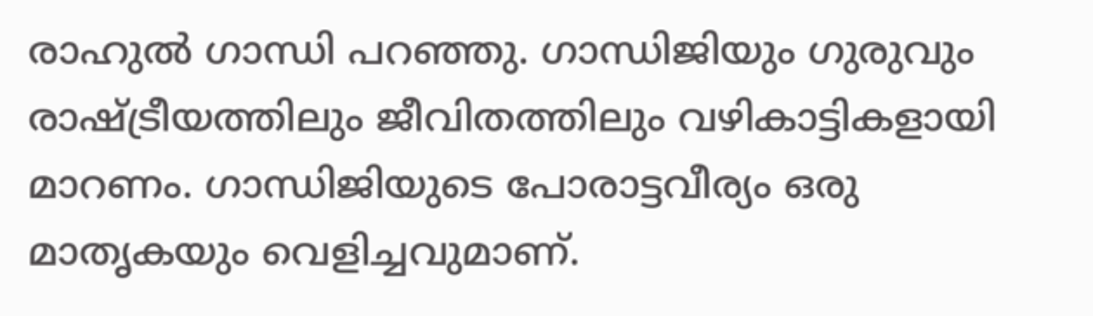രാഹുൽ ഗാന്ധി പറഞ്ഞു. ഗാന്ധിജിയും ഗുരുവും രാഷ്ട്രീയത്തിലും ജീവിതത്തിലും വഴികാട്ടികളായി മാറണം. ഗാന്ധിജിയുടെ പോരാട്ടവീര്യം ഒരു മാതൃകയും വെളിച്ചവുമാണ്.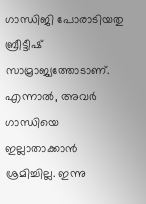ഗാന്ധിജി പോരാടിയതു ബ്രീട്ടീഷ് സാമ്രാജ്യത്തോടാണ്. എന്നാൽ, അവർ ഗാന്ധിയെ ഇല്ലാതാക്കാൻ ശ്രമിച്ചില്ല. ഇന്നു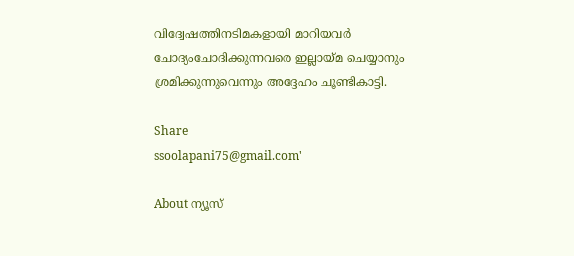വിദ്വേഷത്തിനടിമകളായി മാറിയവർ ചോദ്യംചോദിക്കുന്നവരെ ഇല്ലായ്മ ചെയ്യാനും ശ്രമിക്കുന്നുവെന്നും അദ്ദേഹം ചൂണ്ടികാട്ടി.

Share
ssoolapani75@gmail.com'

About ന്യൂസ്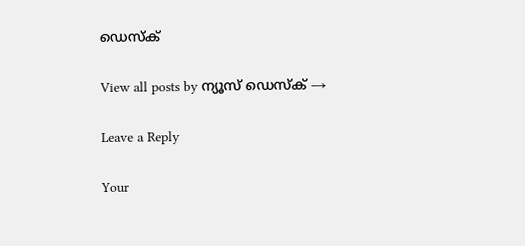ഡെസ്ക്

View all posts by ന്യൂസ് ഡെസ്ക് →

Leave a Reply

Your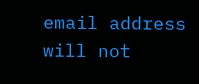email address will not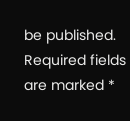be published. Required fields are marked *